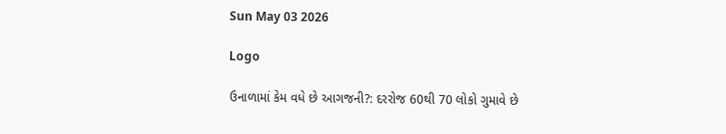Sun May 03 2026

Logo

ઉનાળામાં કેમ વધે છે આગજની?: દરરોજ 60થી 70 લોકો ગુમાવે છે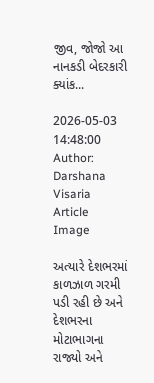જીવ, જોજો આ નાનકડી બેદરકારી ક્યાંક...

2026-05-03 14:48:00
Author: Darshana Visaria
Article Image

અત્યારે દેશભરમાં કાળઝાળ ગરમી પડી રહી છે અને દેશભરના મોટાભાગના રાજ્યો અને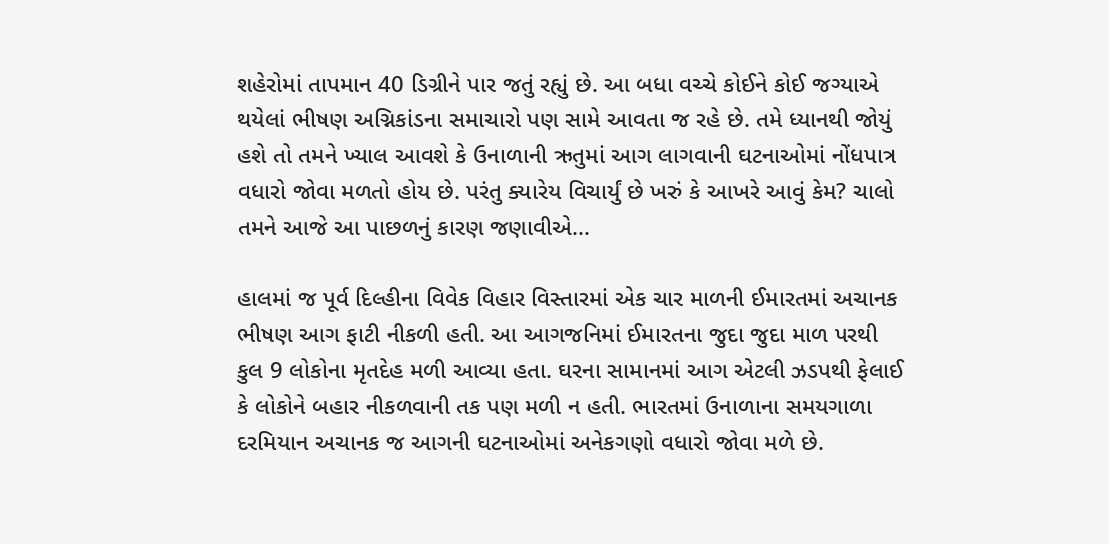શહેરોમાં તાપમાન 40 ડિગ્રીને પાર જતું રહ્યું છે. આ બધા વચ્ચે કોઈને કોઈ જગ્યાએ થયેલાં ભીષણ અગ્નિકાંડના સમાચારો પણ સામે આવતા જ રહે છે. તમે ધ્યાનથી જોયું હશે તો તમને ખ્યાલ આવશે કે ઉનાળાની ઋતુમાં આગ લાગવાની ઘટનાઓમાં નોંધપાત્ર વધારો જોવા મળતો હોય છે. પરંતુ ક્યારેય વિચાર્યું છે ખરું કે આખરે આવું કેમ? ચાલો તમને આજે આ પાછળનું કારણ જણાવીએ...

હાલમાં જ પૂર્વ દિલ્હીના વિવેક વિહાર વિસ્તારમાં એક ચાર માળની ઈમારતમાં અચાનક ભીષણ આગ ફાટી નીકળી હતી. આ આગજનિમાં ઈમારતના જુદા જુદા માળ પરથી કુલ 9 લોકોના મૃતદેહ મળી આવ્યા હતા. ઘરના સામાનમાં આગ એટલી ઝડપથી ફેલાઈ કે લોકોને બહાર નીકળવાની તક પણ મળી ન હતી. ભારતમાં ઉનાળાના સમયગાળા દરમિયાન અચાનક જ આગની ઘટનાઓમાં અનેકગણો વધારો જોવા મળે છે.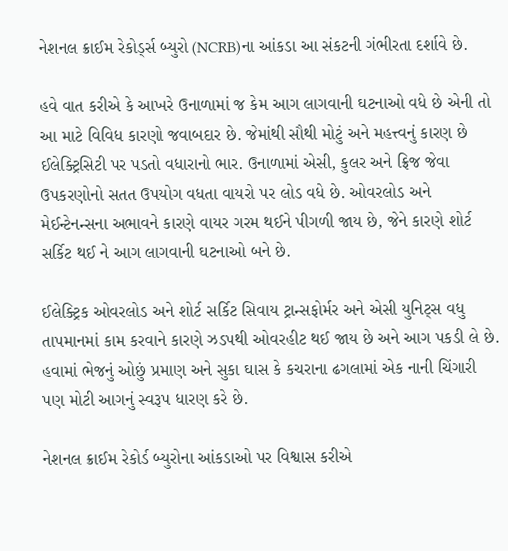નેશનલ ક્રાઈમ રેકોર્ડ્સ બ્યુરો (NCRB)ના આંકડા આ સંકટની ગંભીરતા દર્શાવે છે.

હવે વાત કરીએ કે આખરે ઉનાળામાં જ કેમ આગ લાગવાની ઘટનાઓ વધે છે એની તો આ માટે વિવિધ કારણો જવાબદાર છે. જેમાંથી સૌથી મોટું અને મહત્ત્વનું કારણ છે ઈલેક્ટ્રિસિટી પર પડતો વધારાનો ભાર. ઉનાળામાં એસી, કુલર અને ફ્રિજ જેવા ઉપકરણોનો સતત ઉપયોગ વધતા વાયરો પર લોડ વધે છે. ઓવરલોડ અને મેઈન્ટેનન્સના અભાવને કારણે વાયર ગરમ થઈને પીગળી જાય છે, જેને કારણે શોર્ટ સર્કિટ થઈ ને આગ લાગવાની ઘટનાઓ બને છે.

ઈલેક્ટ્રિક ઓવરલોડ અને શોર્ટ સર્કિટ સિવાય ટ્રાન્સફોર્મર અને એસી યુનિટ્સ વધુ તાપમાનમાં કામ કરવાને કારણે ઝડપથી ઓવરહીટ થઈ જાય છે અને આગ પકડી લે છે. હવામાં ભેજનું ઓછું પ્રમાણ અને સુકા ઘાસ કે કચરાના ઢગલામાં એક નાની ચિંગારી પણ મોટી આગનું સ્વરૂપ ધારણ કરે છે.

નેશનલ ક્રાઈમ રેકોર્ડ બ્યુરોના આંકડાઓ પર વિશ્વાસ કરીએ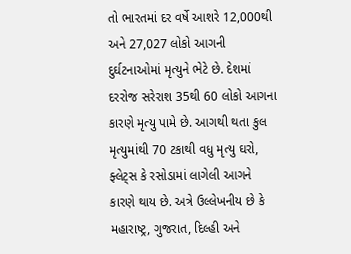તો ભારતમાં દર વર્ષે આશરે 12,000થી અને 27,027 લોકો આગની દુર્ઘટનાઓમાં મૃત્યુને ભેટે છે. દેશમાં દરરોજ સરેરાશ 35થી 60 લોકો આગના કારણે મૃત્યુ પામે છે. આગથી થતા કુલ મૃત્યુમાંથી 70 ટકાથી વધુ મૃત્યુ ઘરો, ફ્લેટ્સ કે રસોડામાં લાગેલી આગને કારણે થાય છે. અત્રે ઉલ્લેખનીય છે કે મહારાષ્ટ્ર, ગુજરાત, દિલ્હી અને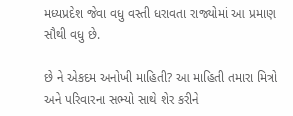મધ્યપ્રદેશ જેવા વધુ વસ્તી ધરાવતા રાજ્યોમાં આ પ્રમાણ સૌથી વધુ છે.

છે ને એકદમ અનોખી માહિતી? આ માહિતી તમારા મિત્રો અને પરિવારના સભ્યો સાથે શેર કરીને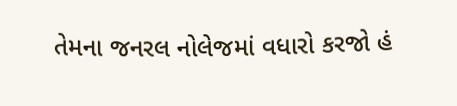તેમના જનરલ નોલેજમાં વધારો કરજો હં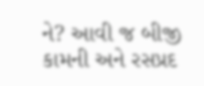ને? આવી જ બીજી કામની અને રસપ્રદ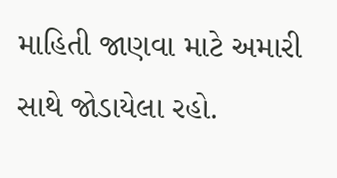માહિતી જાણવા માટે અમારી સાથે જોડાયેલા રહો.